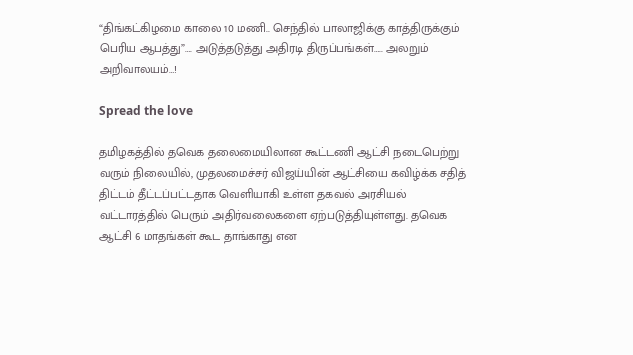“திங்கட்கிழமை காலை 10 மணி.. செந்தில் பாலாஜிக்கு காத்திருக்கும் பெரிய ஆபத்து”…. அடுத்தடுத்து அதிரடி திருப்பங்கள்….. அலறும் அறிவாலயம்…!

Spread the love

தமிழகத்தில் தவெக தலைமையிலான கூட்டணி ஆட்சி நடைபெற்று வரும் நிலையில், முதலமைச்சர் விஜய்யின் ஆட்சியை கவிழ்க்க சதித் திட்டம் தீட்டப்பட்டதாக வெளியாகி உள்ள தகவல் அரசியல் வட்டாரத்தில் பெரும் அதிர்வலைகளை ஏற்படுத்தியுள்ளது. தவெக ஆட்சி 6 மாதங்கள் கூட தாங்காது என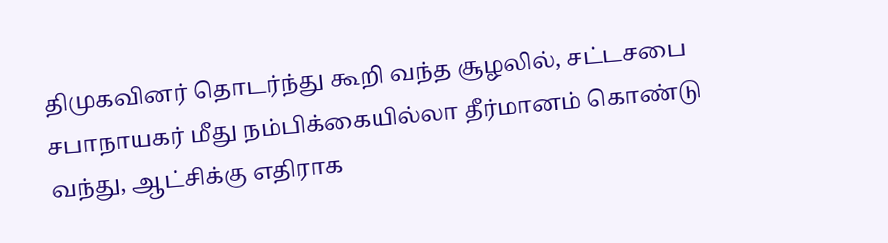திமுகவினர் தொடர்ந்து கூறி வந்த சூழலில், சட்டசபை சபாநாயகர் மீது நம்பிக்கையில்லா தீர்மானம் கொண்டு வந்து, ஆட்சிக்கு எதிராக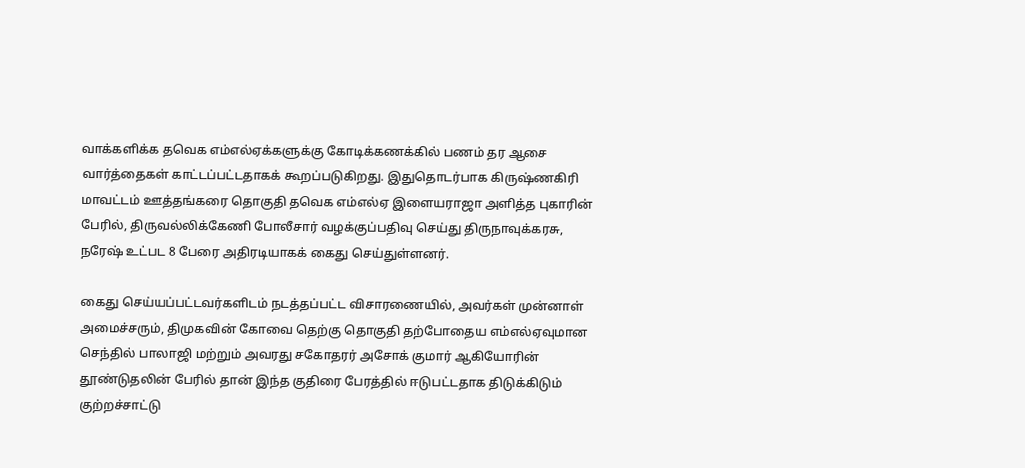வாக்களிக்க தவெக எம்எல்ஏக்களுக்கு கோடிக்கணக்கில் பணம் தர ஆசை வார்த்தைகள் காட்டப்பட்டதாகக் கூறப்படுகிறது. இதுதொடர்பாக கிருஷ்ணகிரி மாவட்டம் ஊத்தங்கரை தொகுதி தவெக எம்எல்ஏ இளையராஜா அளித்த புகாரின் பேரில், திருவல்லிக்கேணி போலீசார் வழக்குப்பதிவு செய்து திருநாவுக்கரசு, நரேஷ் உட்பட 8 பேரை அதிரடியாகக் கைது செய்துள்ளனர்.

கைது செய்யப்பட்டவர்களிடம் நடத்தப்பட்ட விசாரணையில், அவர்கள் முன்னாள் அமைச்சரும், திமுகவின் கோவை தெற்கு தொகுதி தற்போதைய எம்எல்ஏவுமான செந்தில் பாலாஜி மற்றும் அவரது சகோதரர் அசோக் குமார் ஆகியோரின் தூண்டுதலின் பேரில் தான் இந்த குதிரை பேரத்தில் ஈடுபட்டதாக திடுக்கிடும் குற்றச்சாட்டு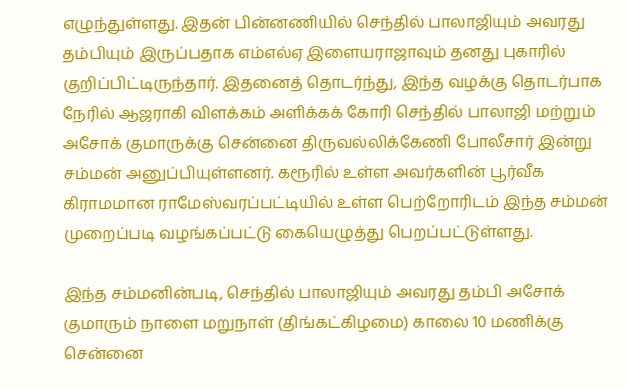எழுந்துள்ளது. இதன் பின்னணியில் செந்தில் பாலாஜியும் அவரது தம்பியும் இருப்பதாக எம்எல்ஏ இளையராஜாவும் தனது புகாரில் குறிப்பிட்டிருந்தார். இதனைத் தொடர்ந்து, இந்த வழக்கு தொடர்பாக நேரில் ஆஜராகி விளக்கம் அளிக்கக் கோரி செந்தில் பாலாஜி மற்றும் அசோக் குமாருக்கு சென்னை திருவல்லிக்கேணி போலீசார் இன்று சம்மன் அனுப்பியுள்ளனர். கரூரில் உள்ள அவர்களின் பூர்வீக கிராமமான ராமேஸ்வரப்பட்டியில் உள்ள பெற்றோரிடம் இந்த சம்மன் முறைப்படி வழங்கப்பட்டு கையெழுத்து பெறப்பட்டுள்ளது.

இந்த சம்மனின்படி, செந்தில் பாலாஜியும் அவரது தம்பி அசோக் குமாரும் நாளை மறுநாள் (திங்கட்கிழமை) காலை 10 மணிக்கு சென்னை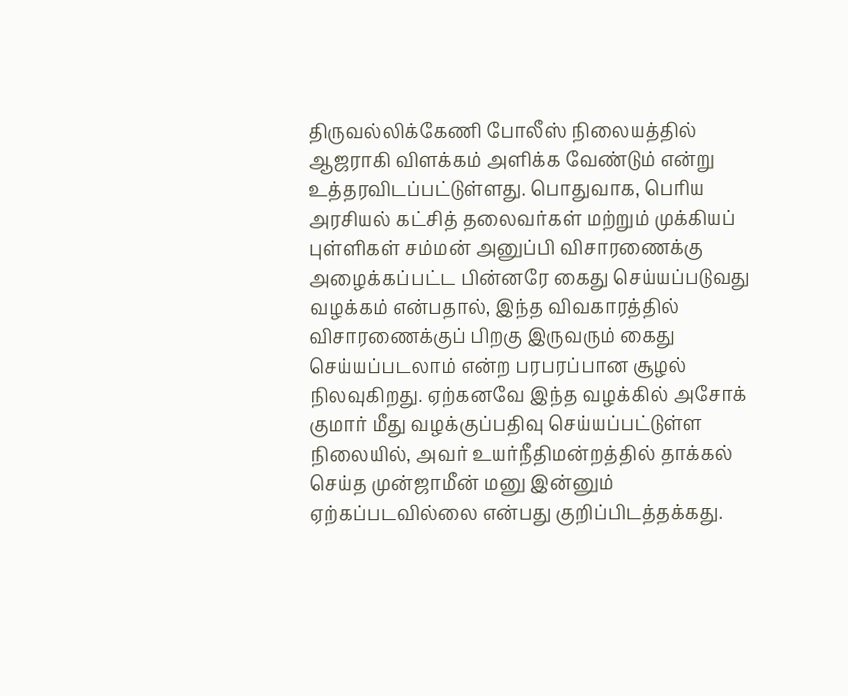திருவல்லிக்கேணி போலீஸ் நிலையத்தில் ஆஜராகி விளக்கம் அளிக்க வேண்டும் என்று உத்தரவிடப்பட்டுள்ளது. பொதுவாக, பெரிய அரசியல் கட்சித் தலைவர்கள் மற்றும் முக்கியப் புள்ளிகள் சம்மன் அனுப்பி விசாரணைக்கு அழைக்கப்பட்ட பின்னரே கைது செய்யப்படுவது வழக்கம் என்பதால், இந்த விவகாரத்தில் விசாரணைக்குப் பிறகு இருவரும் கைது செய்யப்படலாம் என்ற பரபரப்பான சூழல் நிலவுகிறது. ஏற்கனவே இந்த வழக்கில் அசோக் குமார் மீது வழக்குப்பதிவு செய்யப்பட்டுள்ள நிலையில், அவர் உயர்நீதிமன்றத்தில் தாக்கல் செய்த முன்ஜாமீன் மனு இன்னும் ஏற்கப்படவில்லை என்பது குறிப்பிடத்தக்கது.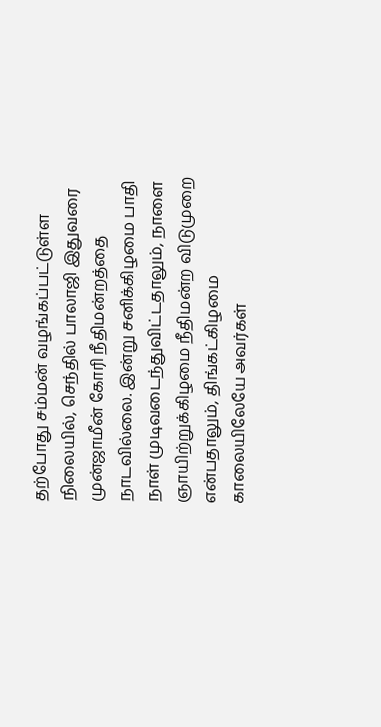தற்போது சம்மன் வழங்கப்பட்டுள்ள நிலையில், செந்தில் பாலாஜி இதுவரை முன்ஜாமீன் கோரி நீதிமன்றத்தை நாடவில்லை. இன்று சனிக்கிழமை பாதி நாள் முடிவடைந்துவிட்டதாலும், நாளை ஞாயிற்றுக்கிழமை நீதிமன்ற விடுமுறை என்பதாலும், திங்கட்கிழமை காலையிலேயே அவர்கள்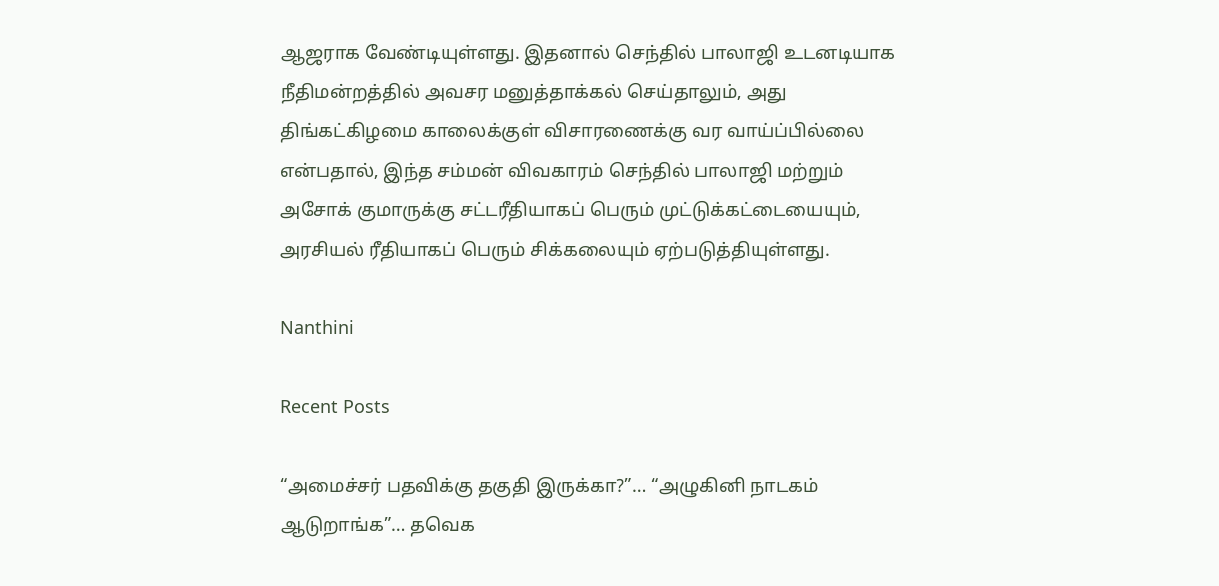ஆஜராக வேண்டியுள்ளது. இதனால் செந்தில் பாலாஜி உடனடியாக நீதிமன்றத்தில் அவசர மனுத்தாக்கல் செய்தாலும், அது திங்கட்கிழமை காலைக்குள் விசாரணைக்கு வர வாய்ப்பில்லை என்பதால், இந்த சம்மன் விவகாரம் செந்தில் பாலாஜி மற்றும் அசோக் குமாருக்கு சட்டரீதியாகப் பெரும் முட்டுக்கட்டையையும், அரசியல் ரீதியாகப் பெரும் சிக்கலையும் ஏற்படுத்தியுள்ளது.

Nanthini

Recent Posts

“அமைச்சர் பதவிக்கு தகுதி இருக்கா?”… “அழுகினி நாடகம் ஆடுறாங்க”… தவெக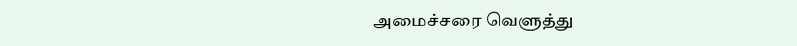அமைச்சரை வெளுத்து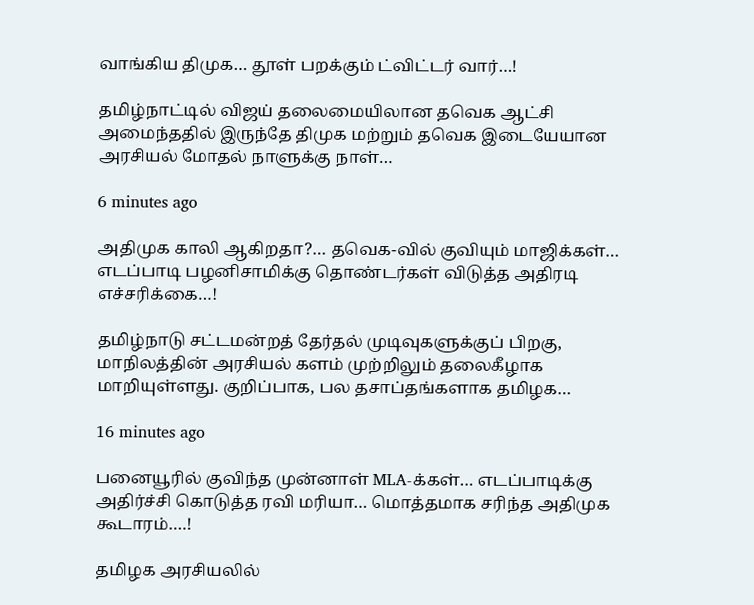வாங்கிய திமுக… தூள் பறக்கும் ட்விட்டர் வார்…!

தமிழ்நாட்டில் விஜய் தலைமையிலான தவெக ஆட்சி அமைந்ததில் இருந்தே திமுக மற்றும் தவெக இடையேயான அரசியல் மோதல் நாளுக்கு நாள்…

6 minutes ago

அதிமுக காலி ஆகிறதா?… தவெக-வில் குவியும் மாஜிக்கள்… எடப்பாடி பழனிசாமிக்கு தொண்டர்கள் விடுத்த அதிரடி எச்சரிக்கை…!

தமிழ்நாடு சட்டமன்றத் தேர்தல் முடிவுகளுக்குப் பிறகு, மாநிலத்தின் அரசியல் களம் முற்றிலும் தலைகீழாக மாறியுள்ளது. குறிப்பாக, பல தசாப்தங்களாக தமிழக…

16 minutes ago

பனையூரில் குவிந்த முன்னாள் MLA-க்கள்… எடப்பாடிக்கு அதிர்ச்சி கொடுத்த ரவி மரியா… மொத்தமாக சரிந்த அதிமுக கூடாரம்….!

தமிழக அரசியலில்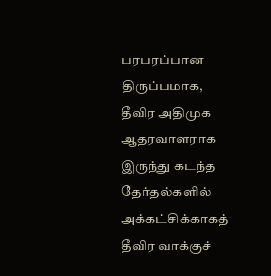பரபரப்பான திருப்பமாக, தீவிர அதிமுக ஆதரவாளராக இருந்து கடந்த தேர்தல்களில் அக்கட்சிக்காகத் தீவிர வாக்குச்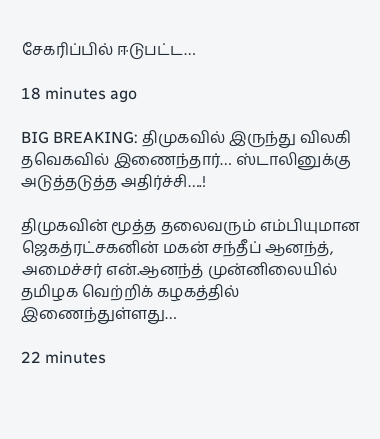சேகரிப்பில் ஈடுபட்ட…

18 minutes ago

BIG BREAKING: திமுகவில் இருந்து விலகி தவெகவில் இணைந்தார்… ஸ்டாலினுக்கு அடுத்தடுத்த அதிர்ச்சி….!

திமுகவின் மூத்த தலைவரும் எம்பியுமான ஜெகத்ரட்சகனின் மகன் சந்தீப் ஆனந்த், அமைச்சர் என்.ஆனந்த் முன்னிலையில் தமிழக வெற்றிக் கழகத்தில் இணைந்துள்ளது…

22 minutes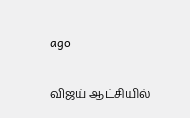ago

விஜய் ஆட்சியில்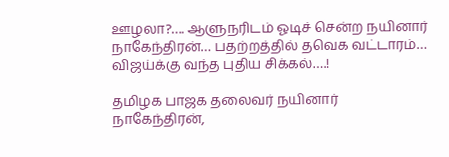ஊழலா?…. ஆளுநரிடம் ஓடிச் சென்ற நயினார் நாகேந்திரன்… பதற்றத்தில் தவெக வட்டாரம்… விஜய்க்கு வந்த புதிய சிக்கல்….!

தமிழக பாஜக தலைவர் நயினார் நாகேந்திரன்,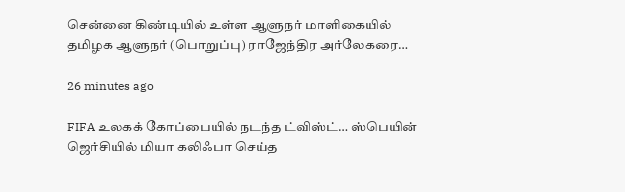சென்னை கிண்டியில் உள்ள ஆளுநர் மாளிகையில் தமிழக ஆளுநர் (பொறுப்பு) ராஜேந்திர அர்லேகரை…

26 minutes ago

FIFA உலகக் கோப்பையில் நடந்த ட்விஸ்ட்… ஸ்பெயின் ஜெர்சியில் மியா கலிஃபா செய்த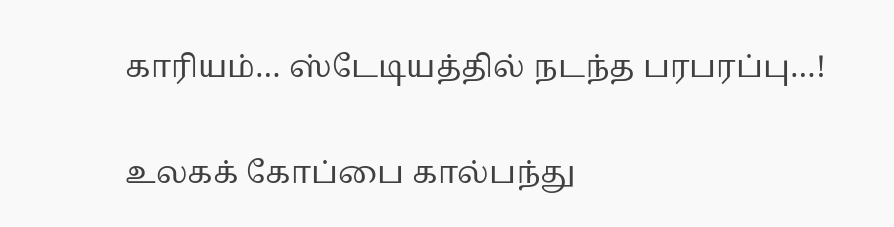காரியம்… ஸ்டேடியத்தில் நடந்த பரபரப்பு…!

உலகக் கோப்பை கால்பந்து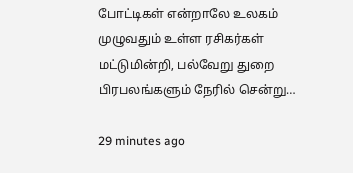போட்டிகள் என்றாலே உலகம் முழுவதும் உள்ள ரசிகர்கள் மட்டுமின்றி, பல்வேறு துறை பிரபலங்களும் நேரில் சென்று…

29 minutes ago